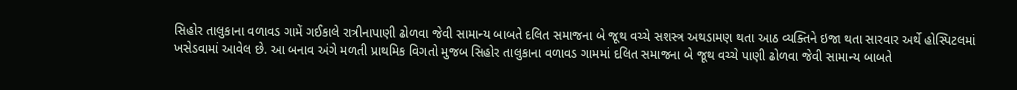સિહોર તાલુકાના વળાવડ ગામેં ગઈકાલે રાત્રીનાપાણી ઢોળવા જેવી સામાન્ય બાબતે દલિત સમાજના બે જૂથ વચ્ચે સશસ્ત્ર અથડામણ થતા આઠ વ્યક્તિને ઇજા થતા સારવાર અર્થે હોસ્પિટલમાં ખસેડવામાં આવેલ છે. આ બનાવ અંગે મળતી પ્રાથમિક વિગતો મુજબ સિહોર તાલુકાના વળાવડ ગામમાં દલિત સમાજના બે જૂથ વચ્ચે પાણી ઢોળવા જેવી સામાન્ય બાબતે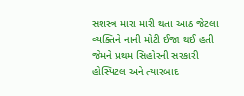સશસ્ત્ર મારા મારી થતા આઠ જેટલા વ્યક્તિને નાની મોટી ઈજા થઈ હતી જેમને પ્રથમ સિહોરની સરકારી હોસ્પિટલ અને ત્યારબાદ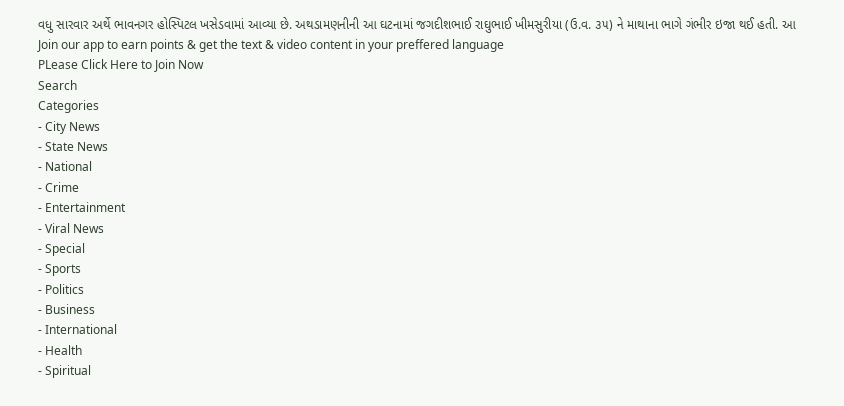વધુ સારવાર અર્થે ભાવનગર હોસ્પિટલ ખસેડવામાં આવ્યા છે. અથડામણનીની આ ઘટનામાં જગદીશભાઈ રાઘુભાઈ ખીમસુરીયા (ઉ.વ. ૩૫) ને માથાના ભાગે ગંભીર ઇજા થઈ હતી. આ
Join our app to earn points & get the text & video content in your preffered language
PLease Click Here to Join Now
Search
Categories
- City News
- State News
- National
- Crime
- Entertainment
- Viral News
- Special
- Sports
- Politics
- Business
- International
- Health
- Spiritual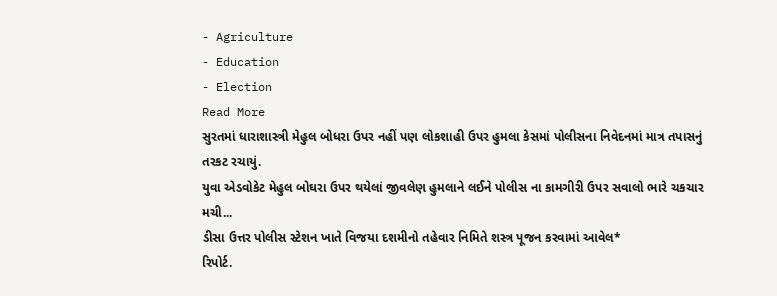- Agriculture
- Education
- Election
Read More
સુરતમાં ધારાશાસ્ત્રી મેહુલ બોધરા ઉપર નહીં પણ લોકશાહી ઉપર હુમલા કેસમાં પોલીસના નિવેદનમાં માત્ર તપાસનું તરકટ રચાયું.
યુવા એડવોકેટ મેહુલ બોઘરા ઉપર થયેલાં જીવલેણ હુમલાને લઈને પોલીસ ના કામગીરી ઉપર સવાલો ભારે ચકચાર મચી...
ડીસા ઉત્તર પોલીસ સ્ટેશન ખાતે વિજયા દશમીનો તહેવાર નિમિતે શસ્ત્ર પૂજન કરવામાં આવેલ*
રિપોર્ટ.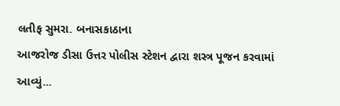લતીફ સુમરા. બનાસકાઠાના
આજરોજ ડીસા ઉત્તર પોલીસ સ્ટેશન દ્વારા શસ્ત્ર પૂજન કરવામાં આવ્યું...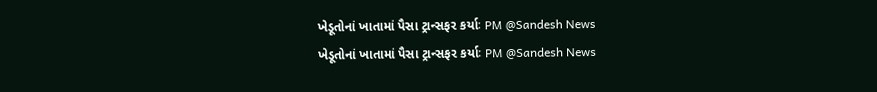ખેડૂતોનાં ખાતામાં પૈસા ટ્રાન્સફર કર્યાઃ PM @Sandesh News
ખેડૂતોનાં ખાતામાં પૈસા ટ્રાન્સફર કર્યાઃ PM @Sandesh News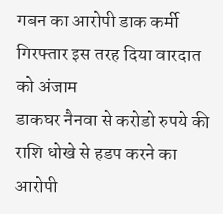गबन का आरोपी डाक कर्मी गिरफ्तार इस तरह दिया वारदात को अंजाम
डाकघर नैनवा से करोडो रुपये की राशि धोखे से हडप करने का आरोपी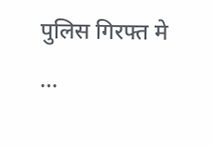पुलिस गिरफ्त मे
...